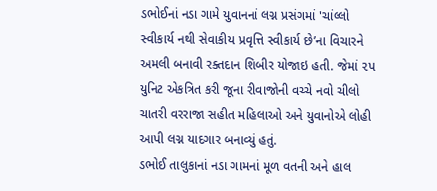ડભોઈનાં નડા ગામે યુવાનનાં લગ્ન પ્રસંગમાં 'ચાંલ્લો સ્વીકાર્ય નથી સેવાકીય પ્રવૃત્તિ સ્વીકાર્ય છે’ના વિચારને અમલી બનાવી રક્તદાન શિબીર યોજાઇ હતી. જેમાં ૨પ યુનિટ એકત્રિત કરી જૂના રીવાજોની વચ્ચે નવો ચીલો ચાતરી વરરાજા સહીત મહિલાઓ અને યુવાનોએ લોહી આપી લગ્ન યાદગાર બનાવ્યું હતું.
ડભોઈ તાલુકાનાં નડા ગામનાં મૂળ વતની અને હાલ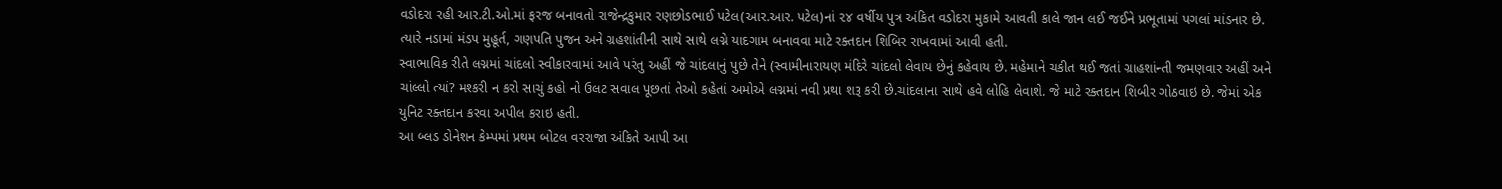વડોદરા રહી આર.ટી.ઓ.માં ફરજ બનાવતો રાજેન્દ્રકુમાર રણછોડભાઈ પટેલ(આર.આર. પટેલ)નાં ૨૪ વર્ષીય પુત્ર અંકિત વડોદરા મુકામે આવતી કાલે જાન લઈ જઈને પ્રભૂતામાં પગલાં માંડનાર છે. ત્યારે નડામાં મંડપ મુહૂર્ત, ગણપતિ પુજન અને ગ્રહશાંતીની સાથે સાથે લગ્ને યાદગામ બનાવવા માટે રક્તદાન શિબિર રાખવામાં આવી હતી.
સ્વાભાવિક રીતે લગ્નમાં ચાંદલો સ્વીકારવામાં આવે પરંતુ અહીં જે ચાંદલાનું પુછે તેને (સ્વામીનારાયણ મંદિરે ચાંદલો લેવાય છેનું કહેવાય છે. મહેમાને ચકીત થઈ જતાં ગ્રાહશાંન્તી જમણવાર અહીં અને ચાંલ્લો ત્યાં? મશ્કરી ન કરો સાચું કહો નો ઉલટ સવાલ પૂછતાં તેઓ કહેતાં અમોએ લગ્નમાં નવી પ્રથા શરૂ કરી છે.ચાંદલાના સાથે હવે લોહિ લેવાશે. જે માટે રક્તદાન શિબીર ગોઠવાઇ છે. જેમાં એક યુનિટ રક્તદાન કરવા અપીલ કરાઇ હતી.
આ બ્લડ ડોનેશન કેમ્પમાં પ્રથમ બોટલ વરરાજા અંકિતે આપી આ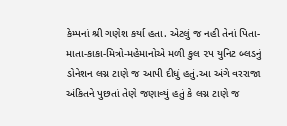કેમ્પનાં શ્રી ગણેશ કર્યા હતા. એટલું જ નહી તેનાં પિતા-માતા-કાકા-મિત્રો-મહેમાનોએ મળી કુલ ૨પ યુનિટ બ્લડનું ડોનેશન લગ્ન ટાણે જ આપી દીધું હતું.આ અંગે વરરાજા અંકિતને પુછતાં તેણે જણાવ્યું હતું કે લગ્ન ટાણે જ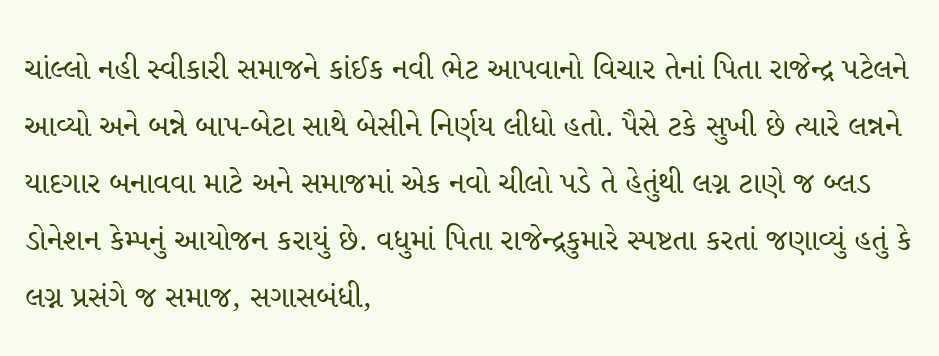ચાંલ્લો નહી સ્વીકારી સમાજને કાંઈક નવી ભેટ આપવાનો વિચાર તેનાં પિતા રાજેન્દ્ર પટેલને આવ્યો અને બન્ને બાપ-બેટા સાથે બેસીને નિર્ણય લીધો હતો. પૈસે ટકે સુખી છે ત્યારે લન્નને યાદગાર બનાવવા માટે અને સમાજમાં એક નવો ચીલો પડે તે હેતુંથી લગ્ન ટાણે જ બ્લડ ડોનેશન કેમ્પનું આયોજન કરાયું છે. વધુમાં પિતા રાજેન્દ્રકુમારે સ્પષ્ટતા કરતાં જણાવ્યું હતું કે લગ્ન પ્રસંગે જ સમાજ, સગાસબંધી,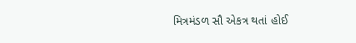મિત્રમંડળ સૌ એકત્ર થતાં હોઈ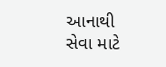આનાથી સેવા માટે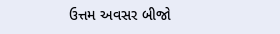ઉત્તમ અવસર બીજો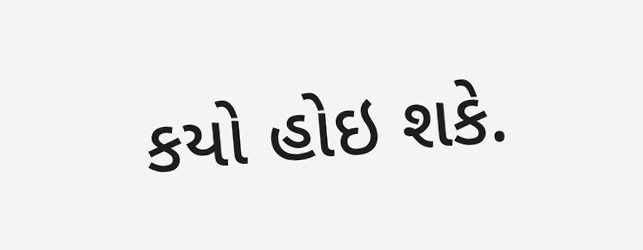કયો હોઇ શકે.